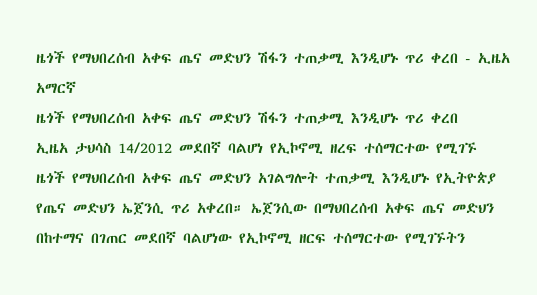ዜጎች የማህበረሰብ አቀፍ ጤና መድህን ሽፋን ተጠቃሚ እንዲሆኑ ጥሪ ቀረበ - ኢዜአ አማርኛ
ዜጎች የማህበረሰብ አቀፍ ጤና መድህን ሽፋን ተጠቃሚ እንዲሆኑ ጥሪ ቀረበ
ኢዜአ ታህሳስ 14/2012 መደበኛ ባልሆነ የኢኮኖሚ ዘረፍ ተሰማርተው የሚገኙ ዜጎች የማህበረሰብ አቀፍ ጤና መድህን አገልግሎት ተጠቃሚ እንዲሆኑ የኢትዮጵያ የጤና መድህን ኤጀንሲ ጥሪ አቀረበ። ኤጀንሲው በማህበረሰብ አቀፍ ጤና መድህን በከተማና በገጠር መደበኛ ባልሆነው የኢኮኖሚ ዘርፍ ተሰማርተው የሚገኙትን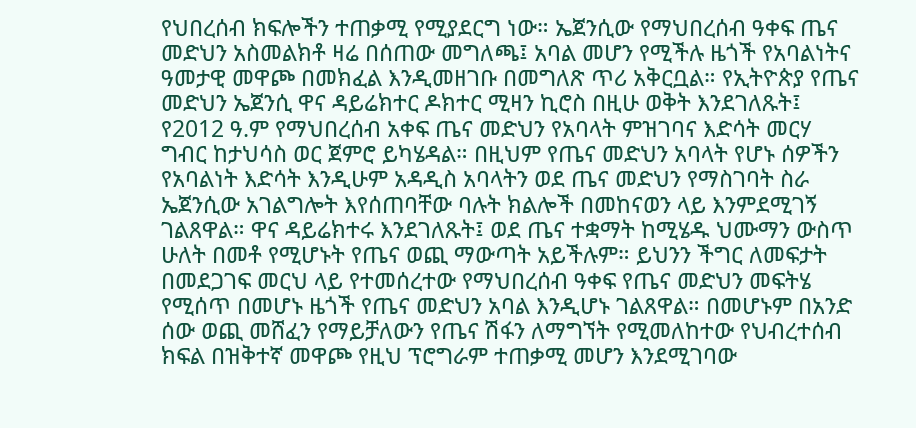የህበረሰብ ክፍሎችን ተጠቃሚ የሚያደርግ ነው። ኤጀንሲው የማህበረሰብ ዓቀፍ ጤና መድህን አስመልክቶ ዛሬ በሰጠው መግለጫ፤ አባል መሆን የሚችሉ ዜጎች የአባልነትና ዓመታዊ መዋጮ በመክፈል እንዲመዘገቡ በመግለጽ ጥሪ አቅርቧል። የኢትዮጵያ የጤና መድህን ኤጀንሲ ዋና ዳይሬክተር ዶክተር ሚዛን ኪሮስ በዚሁ ወቅት እንደገለጹት፤ የ2012 ዓ.ም የማህበረሰብ አቀፍ ጤና መድህን የአባላት ምዝገባና እድሳት መርሃ ግብር ከታህሳስ ወር ጀምሮ ይካሄዳል። በዚህም የጤና መድህን አባላት የሆኑ ሰዎችን የአባልነት እድሳት እንዲሁም አዳዲስ አባላትን ወደ ጤና መድህን የማስገባት ስራ ኤጀንሲው አገልግሎት እየሰጠባቸው ባሉት ክልሎች በመከናወን ላይ እንምደሚገኝ ገልጸዋል። ዋና ዳይሬክተሩ እንደገለጹት፤ ወደ ጤና ተቋማት ከሚሄዱ ህሙማን ውስጥ ሁለት በመቶ የሚሆኑት የጤና ወጪ ማውጣት አይችሉም። ይህንን ችግር ለመፍታት በመደጋገፍ መርህ ላይ የተመሰረተው የማህበረሰብ ዓቀፍ የጤና መድህን መፍትሄ የሚሰጥ በመሆኑ ዜጎች የጤና መድህን አባል እንዲሆኑ ገልጸዋል። በመሆኑም በአንድ ሰው ወጪ መሸፈን የማይቻለውን የጤና ሽፋን ለማግኘት የሚመለከተው የህብረተሰብ ክፍል በዝቅተኛ መዋጮ የዚህ ፕሮግራም ተጠቃሚ መሆን እንደሚገባው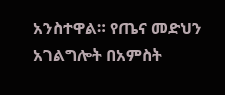አንስተዋል። የጤና መድህን አገልግሎት በአምስት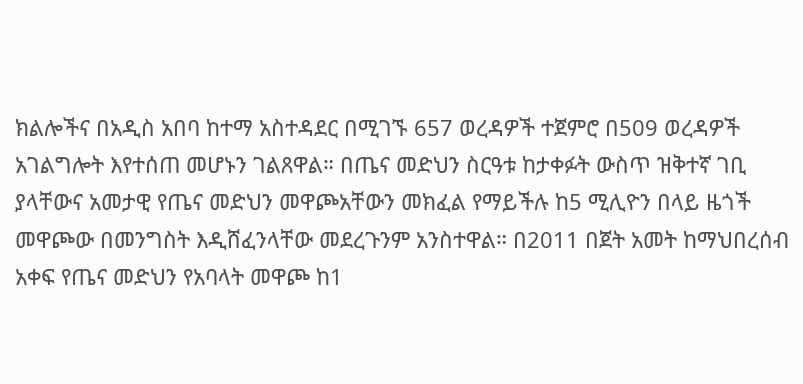ክልሎችና በአዲስ አበባ ከተማ አስተዳደር በሚገኙ 657 ወረዳዎች ተጀምሮ በ509 ወረዳዎች አገልግሎት እየተሰጠ መሆኑን ገልጸዋል። በጤና መድህን ስርዓቱ ከታቀፉት ውስጥ ዝቅተኛ ገቢ ያላቸውና አመታዊ የጤና መድህን መዋጮአቸውን መክፈል የማይችሉ ከ5 ሚሊዮን በላይ ዜጎች መዋጮው በመንግስት እዲሸፈንላቸው መደረጉንም አንስተዋል። በ2011 በጀት አመት ከማህበረሰብ አቀፍ የጤና መድህን የአባላት መዋጮ ከ1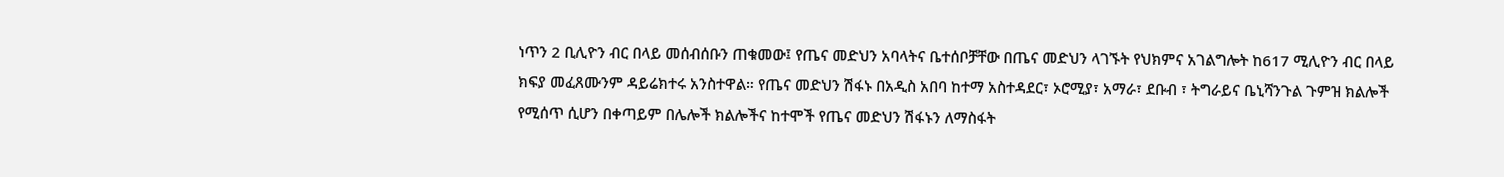ነጥን 2 ቢሊዮን ብር በላይ መሰብሰቡን ጠቁመው፤ የጤና መድህን አባላትና ቤተሰቦቻቸው በጤና መድህን ላገኙት የህክምና አገልግሎት ከ617 ሚሊዮን ብር በላይ ክፍያ መፈጸሙንም ዳይሬክተሩ አንስተዋል። የጤና መድህን ሽፋኑ በአዲስ አበባ ከተማ አስተዳደር፣ ኦሮሚያ፣ አማራ፣ ደቡብ ፣ ትግራይና ቤኒሻንጉል ጉምዝ ክልሎች የሚሰጥ ሲሆን በቀጣይም በሌሎች ክልሎችና ከተሞች የጤና መድህን ሽፋኑን ለማስፋት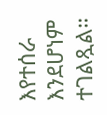እየተሰራ እንደሆነም ተገልጿል።